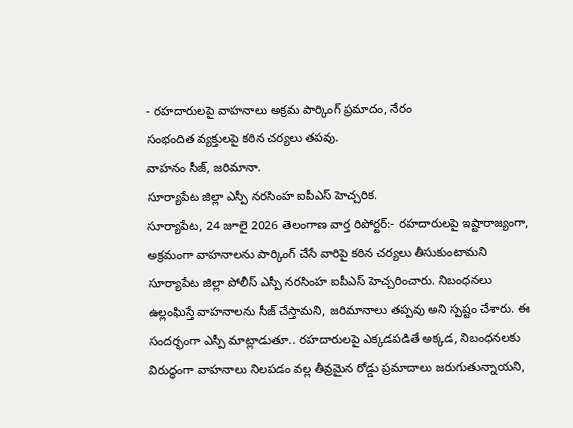- రహదారులపై వాహనాలు అక్రమ పార్కింగ్ ప్రమాదం, నేరం
సంభందిత వ్యక్తులపై కఠిన చర్యలు తపవు.
వాహనం సీజ్, జరిమానా.
సూర్యాపేట జిల్లా ఎస్పీ నరసింహ ఐపీఎస్ హెచ్చరిక.
సూర్యాపేట, 24 జూలై 2026 తెలంగాణ వార్త రిపోర్టర్:- రహదారులపై ఇష్టారాజ్యంగా, అక్రమంగా వాహనాలను పార్కింగ్ చేసే వారిపై కఠిన చర్యలు తీసుకుంటామని సూర్యాపేట జిల్లా పోలీస్ ఎస్పీ నరసింహ ఐపీఎస్ హెచ్చరించారు. నిబంధనలు ఉల్లంఘిస్తే వాహనాలను సీజ్ చేస్తామని, జరిమానాలు తప్పవు అని స్పష్టం చేశారు. ఈ సందర్భంగా ఎస్పీ మాట్లాడుతూ.. రహదారులపై ఎక్కడపడితే అక్కడ, నిబంధనలకు విరుద్ధంగా వాహనాలు నిలపడం వల్ల తీవ్రమైన రోడ్డు ప్రమాదాలు జరుగుతున్నాయని,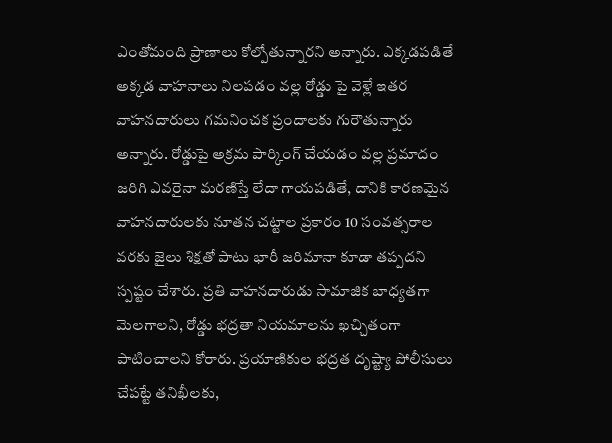ఎంతోమంది ప్రాణాలు కోల్పోతున్నారని అన్నారు. ఎక్కడపడితే అక్కడ వాహనాలు నిలపడం వల్ల రోడ్డు పై వెళ్లే ఇతర వాహనదారులు గమనించక ప్రందాలకు గురౌతున్నారు అన్నారు. రోడ్డుపై అక్రమ పార్కింగ్ చేయడం వల్ల ప్రమాదం జరిగి ఎవరైనా మరణిస్తే లేదా గాయపడితే, దానికి కారణమైన వాహనదారులకు నూతన చట్టాల ప్రకారం 10 సంవత్సరాల వరకు జైలు శిక్షతో పాటు భారీ జరిమానా కూడా తప్పదని స్పష్టం చేశారు. ప్రతి వాహనదారుడు సామాజిక బాధ్యతగా మెలగాలని, రోడ్డు భద్రతా నియమాలను ఖచ్చితంగా పాటించాలని కోరారు. ప్రయాణికుల భద్రత దృష్ట్యా పోలీసులు చేపట్టే తనిఖీలకు,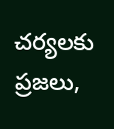చర్యలకు ప్రజలు,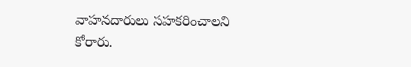వాహనదారులు సహకరించాలని కోరారు.